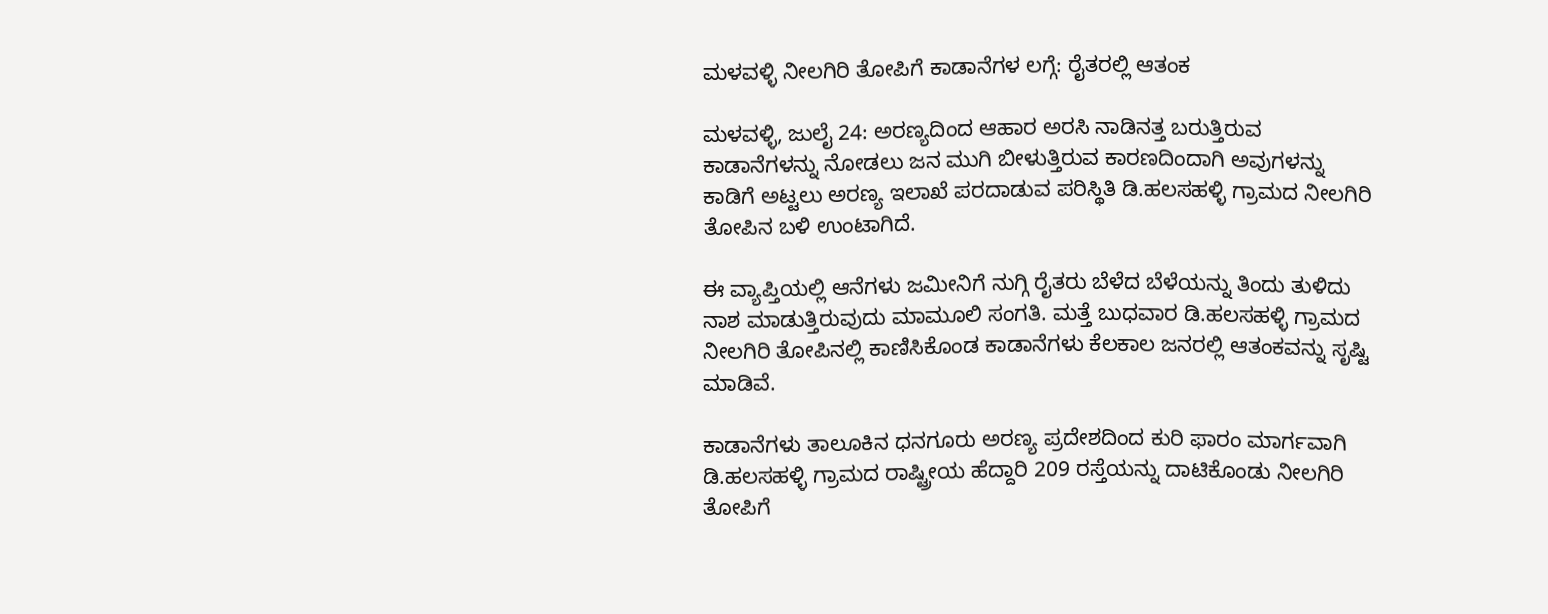ಮಳವಳ್ಳಿ ನೀಲಗಿರಿ ತೋಪಿಗೆ ಕಾಡಾನೆಗಳ ಲಗ್ಗೆ: ರೈತರಲ್ಲಿ ಆತಂಕ

ಮಳವಳ್ಳಿ, ಜುಲೈ 24: ಅರಣ್ಯದಿಂದ ಆಹಾರ ಅರಸಿ ನಾಡಿನತ್ತ ಬರುತ್ತಿರುವ ಕಾಡಾನೆಗಳನ್ನು ನೋಡಲು ಜನ ಮುಗಿ ಬೀಳುತ್ತಿರುವ ಕಾರಣದಿಂದಾಗಿ ಅವುಗಳನ್ನು ಕಾಡಿಗೆ ಅಟ್ಟಲು ಅರಣ್ಯ ಇಲಾಖೆ ಪರದಾಡುವ ಪರಿಸ್ಥಿತಿ ಡಿ.ಹಲಸಹಳ್ಳಿ ಗ್ರಾಮದ ನೀಲಗಿರಿ ತೋಪಿನ ಬಳಿ ಉಂಟಾಗಿದೆ.

ಈ ವ್ಯಾಪ್ತಿಯಲ್ಲಿ ಆನೆಗಳು ಜಮೀನಿಗೆ ನುಗ್ಗಿ ರೈತರು ಬೆಳೆದ ಬೆಳೆಯನ್ನು ತಿಂದು ತುಳಿದು ನಾಶ ಮಾಡುತ್ತಿರುವುದು ಮಾಮೂಲಿ ಸಂಗತಿ. ಮತ್ತೆ ಬುಧವಾರ ಡಿ.ಹಲಸಹಳ್ಳಿ ಗ್ರಾಮದ ನೀಲಗಿರಿ ತೋಪಿನಲ್ಲಿ ಕಾಣಿಸಿಕೊಂಡ ಕಾಡಾನೆಗಳು ಕೆಲಕಾಲ ಜನರಲ್ಲಿ ಆತಂಕವನ್ನು ಸೃಷ್ಟಿ ಮಾಡಿವೆ.

ಕಾಡಾನೆಗಳು ತಾಲೂಕಿನ ಧನಗೂರು ಅರಣ್ಯ ಪ್ರದೇಶದಿಂದ ಕುರಿ ಫಾರಂ ಮಾರ್ಗವಾಗಿ ಡಿ.ಹಲಸಹಳ್ಳಿ ಗ್ರಾಮದ ರಾಷ್ಟ್ರೀಯ ಹೆದ್ದಾರಿ 209 ರಸ್ತೆಯನ್ನು ದಾಟಿಕೊಂಡು ನೀಲಗಿರಿ ತೋಪಿಗೆ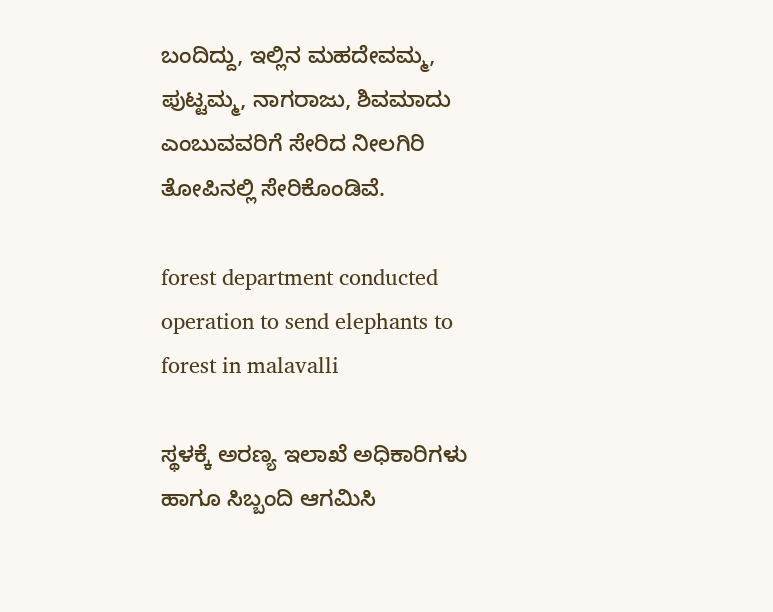ಬಂದಿದ್ದು, ಇಲ್ಲಿನ ಮಹದೇವಮ್ಮ, ಪುಟ್ಟಮ್ಮ, ನಾಗರಾಜು, ಶಿವಮಾದು ಎಂಬುವವರಿಗೆ ಸೇರಿದ ನೀಲಗಿರಿ ತೋಪಿನಲ್ಲಿ ಸೇರಿಕೊಂಡಿವೆ.

forest department conducted operation to send elephants to forest in malavalli

ಸ್ಥಳಕ್ಕೆ ಅರಣ್ಯ ಇಲಾಖೆ ಅಧಿಕಾರಿಗಳು ಹಾಗೂ ಸಿಬ್ಬಂದಿ ಆಗಮಿಸಿ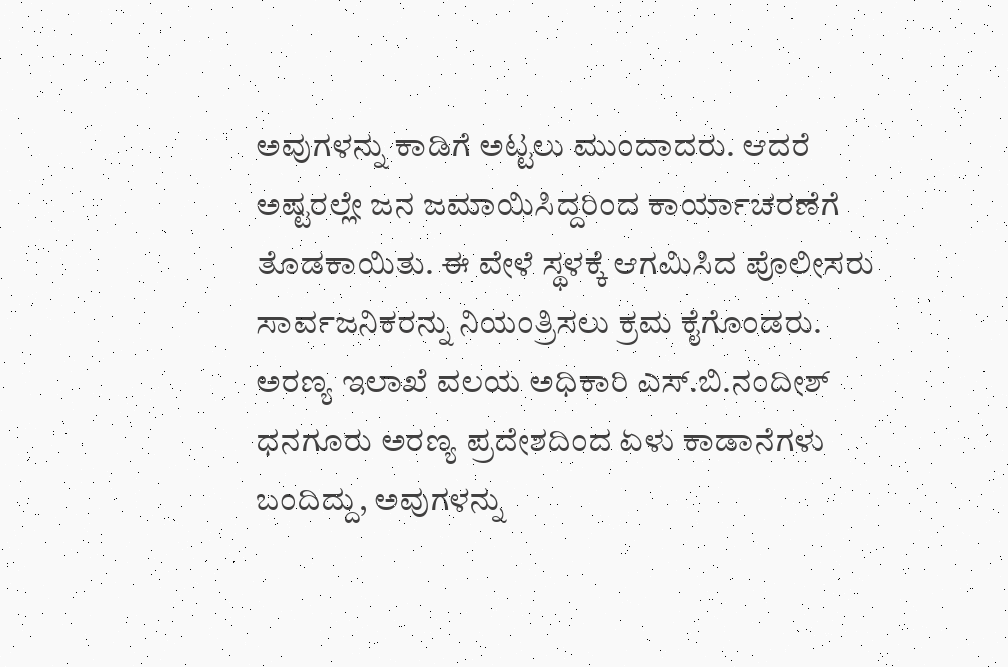ಅವುಗಳನ್ನು ಕಾಡಿಗೆ ಅಟ್ಟಲು ಮುಂದಾದರು. ಆದರೆ ಅಷ್ಟರಲ್ಲೇ ಜನ ಜಮಾಯಿಸಿದ್ದರಿಂದ ಕಾರ್ಯಾಚರಣೆಗೆ ತೊಡಕಾಯಿತು. ಈ ವೇಳೆ ಸ್ಥಳಕ್ಕೆ ಆಗಮಿಸಿದ ಪೊಲೀಸರು ಸಾರ್ವಜನಿಕರನ್ನು ನಿಯಂತ್ರಿಸಲು ಕ್ರಮ ಕೈಗೊಂಡರು. ಅರಣ್ಯ ಇಲಾಖೆ ವಲಯ ಅಧಿಕಾರಿ ಎಸ್.ಬಿ.ನಂದೀಶ್ ಧನಗೂರು ಅರಣ್ಯ ಪ್ರದೇಶದಿಂದ ಏಳು ಕಾಡಾನೆಗಳು ಬಂದಿದ್ದು, ಅವುಗಳನ್ನು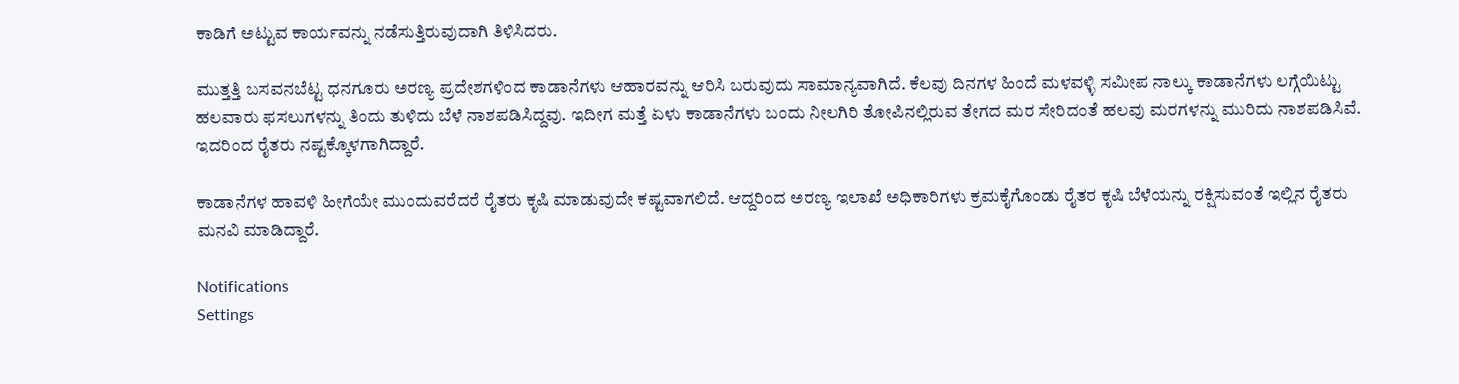ಕಾಡಿಗೆ ಅಟ್ಟುವ ಕಾರ್ಯವನ್ನು ನಡೆಸುತ್ತಿರುವುದಾಗಿ ತಿಳಿಸಿದರು.

ಮುತ್ತತ್ತಿ ಬಸವನಬೆಟ್ಟ ಧನಗೂರು ಅರಣ್ಯ ಪ್ರದೇಶಗಳಿಂದ ಕಾಡಾನೆಗಳು ಆಹಾರವನ್ನು ಆರಿಸಿ ಬರುವುದು ಸಾಮಾನ್ಯವಾಗಿದೆ. ಕೆಲವು ದಿನಗಳ ಹಿಂದೆ ಮಳವಳ್ಳಿ ಸಮೀಪ ನಾಲ್ಕು ಕಾಡಾನೆಗಳು ಲಗ್ಗೆಯಿಟ್ಟು ಹಲವಾರು ಫಸಲುಗಳನ್ನು ತಿಂದು ತುಳಿದು ಬೆಳೆ ನಾಶಪಡಿಸಿದ್ದವು. ಇದೀಗ ಮತ್ತೆ ಏಳು ಕಾಡಾನೆಗಳು ಬಂದು ನೀಲಗಿರಿ ತೋಪಿನಲ್ಲಿರುವ ತೇಗದ ಮರ ಸೇರಿದಂತೆ ಹಲವು ಮರಗಳನ್ನು ಮುರಿದು ನಾಶಪಡಿಸಿವೆ. ಇದರಿಂದ ರೈತರು ನಷ್ಟಕ್ಕೊಳಗಾಗಿದ್ದಾರೆ.

ಕಾಡಾನೆಗಳ ಹಾವಳಿ ಹೀಗೆಯೇ ಮುಂದುವರೆದರೆ ರೈತರು ಕೃಷಿ ಮಾಡುವುದೇ ಕಷ್ಟವಾಗಲಿದೆ. ಆದ್ದರಿಂದ ಅರಣ್ಯ ಇಲಾಖೆ ಅಧಿಕಾರಿಗಳು ಕ್ರಮಕೈಗೊಂಡು ರೈತರ ಕೃಷಿ ಬೆಳೆಯನ್ನು ರಕ್ಷಿಸುವಂತೆ ಇಲ್ಲಿನ ರೈತರು ಮನವಿ ಮಾಡಿದ್ದಾರೆ.

Notifications
Settings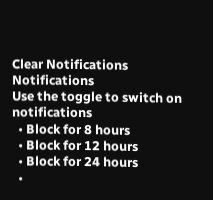Clear Notifications
Notifications
Use the toggle to switch on notifications
  • Block for 8 hours
  • Block for 12 hours
  • Block for 24 hours
  •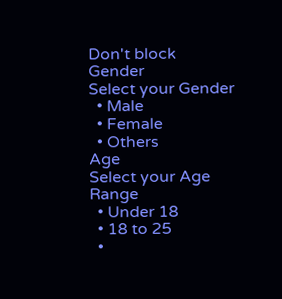Don't block
Gender
Select your Gender
  • Male
  • Female
  • Others
Age
Select your Age Range
  • Under 18
  • 18 to 25
  •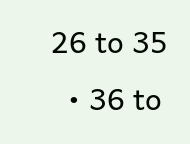26 to 35
  • 36 to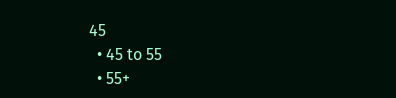45
  • 45 to 55
  • 55+